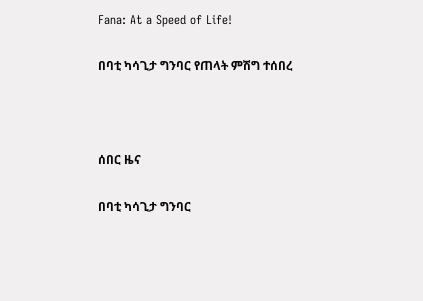Fana: At a Speed of Life!

በባቲ ካሳጊታ ግንባር የጠላት ምሽግ ተሰበረ



ሰበር ዜና

በባቲ ካሳጊታ ግንባር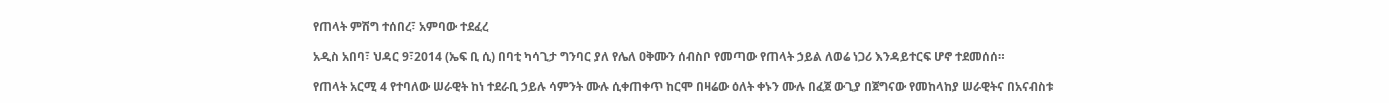የጠላት ምሽግ ተሰበረ፣ አምባው ተደፈረ

አዲስ አበባ፣ ህዳር 9፣2014 (ኤፍ ቢ ሲ) በባቲ ካሳጊታ ግንባር ያለ የሌለ ዐቅሙን ሰብስቦ የመጣው የጠላት ኃይል ለወሬ ነጋሪ እንዳይተርፍ ሆኖ ተደመሰሰ።

የጠላት አርሚ 4 የተባለው ሠራዊት ከነ ተደራቢ ኃይሉ ሳምንት ሙሉ ሲቀጠቀጥ ከርሞ በዛሬው ዕለት ቀኑን ሙሉ በፈጀ ውጊያ በጀግናው የመከላከያ ሠራዊትና በአናብስቱ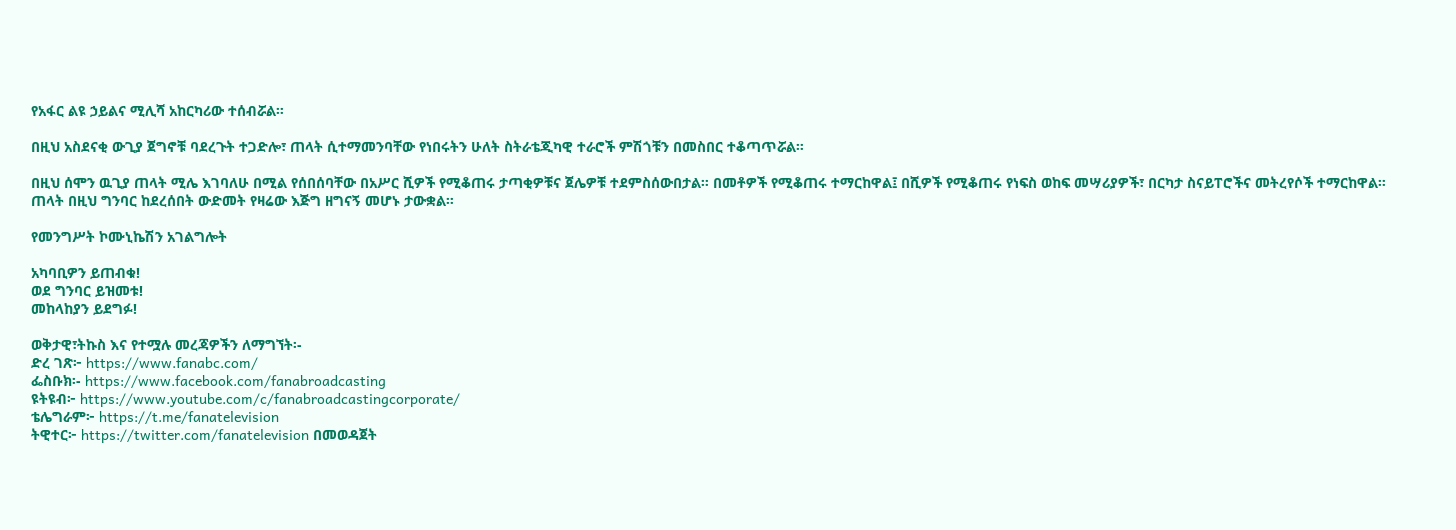የአፋር ልዩ ኃይልና ሚሊሻ አከርካሪው ተሰብሯል።

በዚህ አስደናቂ ውጊያ ጀግኖቹ ባደረጉት ተጋድሎ፣ ጠላት ሲተማመንባቸው የነበሩትን ሁለት ስትራቴጂካዊ ተራሮች ምሽጎቹን በመስበር ተቆጣጥሯል።

በዚህ ሰሞን ዉጊያ ጠላት ሚሌ እገባለሁ በሚል የሰበሰባቸው በአሥር ሺዎች የሚቆጠሩ ታጣቂዎቹና ጀሌዎቹ ተደምስሰውበታል። በመቶዎች የሚቆጠሩ ተማርከዋል፤ በሺዎች የሚቆጠሩ የነፍስ ወከፍ መሣሪያዎች፣ በርካታ ስናይፐሮችና መትረየሶች ተማርከዋል። ጠላት በዚህ ግንባር ከደረሰበት ውድመት የዛሬው እጅግ ዘግናኝ መሆኑ ታውቋል።

የመንግሥት ኮሙኒኬሽን አገልግሎት

አካባቢዎን ይጠብቁ!
ወደ ግንባር ይዝመቱ!
መከላከያን ይደግፉ!

ወቅታዊ፣ትኩስ እና የተሟሉ መረጃዎችን ለማግኘት፡-
ድረ ገጽ፦ https://www.fanabc.com/
ፌስቡክ፡- https://www.facebook.com/fanabroadcasting
ዩትዩብ፦ https://www.youtube.com/c/fanabroadcastingcorporate/
ቴሌግራም፦ https://t.me/fanatelevision
ትዊተር፦ https://twitter.com/fanatelevision በመወዳጀት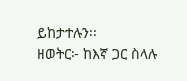ይከታተሉን፡፡
ዘወትር፦ ከእኛ ጋር ስላሉ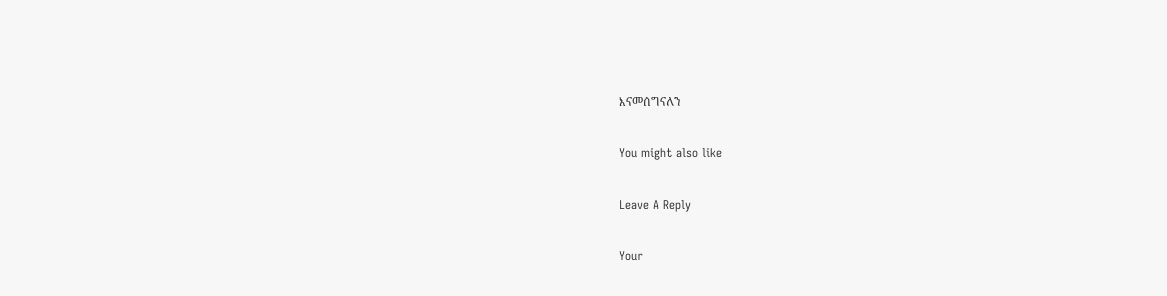እናመሰግናለን

You might also like

Leave A Reply

Your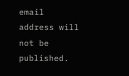email address will not be published.